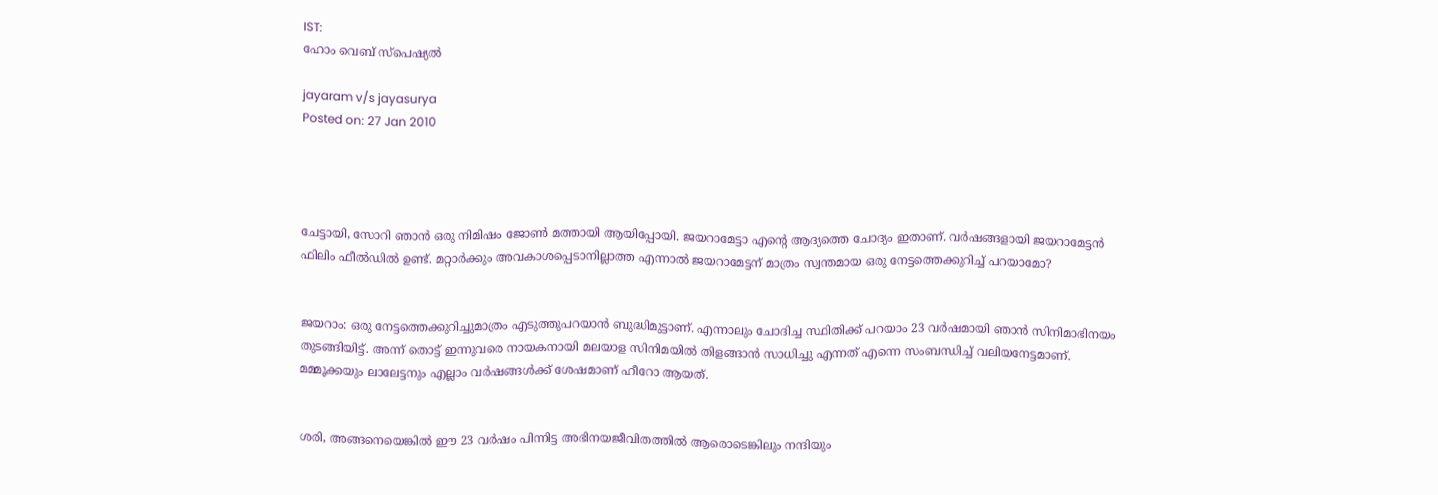IST:
ഹോം വെബ് സ്‌പെഷ്യല്‍

jayaram v/s jayasurya
Posted on: 27 Jan 2010




ചേട്ടായി, സോറി ഞാന്‍ ഒരു നിമിഷം ജോണ്‍ മത്തായി ആയിപ്പോയി. ജയറാമേട്ടാ എന്റെ ആദ്യത്തെ ചോദ്യം ഇതാണ്. വര്‍ഷങ്ങളായി ജയറാമേട്ടന്‍ ഫിലിം ഫീല്‍ഡില്‍ ഉണ്ട്. മറ്റാര്‍ക്കും അവകാശപ്പെടാനില്ലാത്ത എന്നാല്‍ ജയറാമേട്ടന് മാത്രം സ്വന്തമായ ഒരു നേട്ടത്തെക്കുറിച്ച് പറയാമോ?


ജയറാം: ഒരു നേട്ടത്തെക്കുറിച്ചുമാത്രം എടുത്തുപറയാന്‍ ബുദ്ധിമുട്ടാണ്. എന്നാലും ചോദിച്ച സ്ഥിതിക്ക് പറയാം 23 വര്‍ഷമായി ഞാന്‍ സിനിമാഭിനയം തുടങ്ങിയിട്ട്. അന്ന് തൊട്ട് ഇന്നുവരെ നായകനായി മലയാള സിനിമയില്‍ തിളങ്ങാന്‍ സാധിച്ചു എന്നത് എന്നെ സംബന്ധിച്ച് വലിയനേട്ടമാണ്. മമ്മൂക്കയും ലാലേട്ടനും എല്ലാം വര്‍ഷങ്ങള്‍ക്ക് ശേഷമാണ് ഹീറോ ആയത്.


ശരി, അങ്ങനെയെങ്കില്‍ ഈ 23 വര്‍ഷം പിന്നിട്ട അഭിനയജീവിതത്തില്‍ ആരൊടെങ്കിലും നന്ദിയും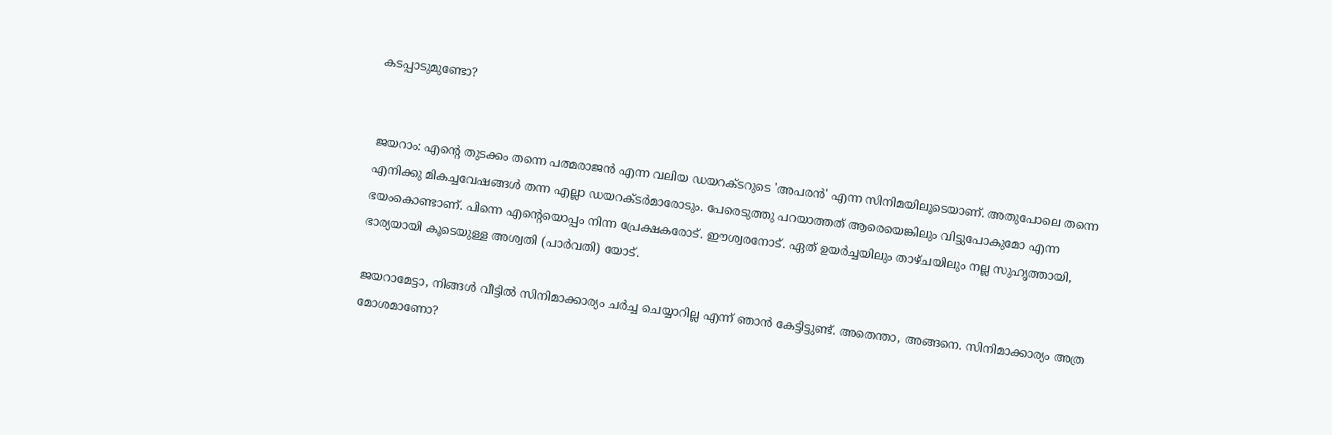കടപ്പാടുമുണ്ടോ?


ജയറാം: എന്റെ തുടക്കം തന്നെ പത്മരാജന്‍ എന്ന വലിയ ഡയറക്ടറുടെ 'അപരന്‍' എന്ന സിനിമയിലൂടെയാണ്. അതുപോലെ തന്നെ എനിക്കു മികച്ചവേഷങ്ങള്‍ തന്ന എല്ലാ ഡയറക്ടര്‍മാരോടും. പേരെടുത്തു പറയാത്തത് ആരെയെങ്കിലും വിട്ടുപോകുമോ എന്ന ഭയംകൊണ്ടാണ്. പിന്നെ എന്റെയൊപ്പം നിന്ന പ്രേക്ഷകരോട്. ഈശ്വരനോട്. ഏത് ഉയര്‍ച്ചയിലും താഴ്ചയിലും നല്ല സുഹൃത്തായി, ഭാര്യയായി കൂടെയുള്ള അശ്വതി (പാര്‍വതി) യോട്.

ജയറാമേട്ടാ, നിങ്ങള്‍ വീട്ടില്‍ സിനിമാക്കാര്യം ചര്‍ച്ച ചെയ്യാറില്ല എന്ന് ഞാന്‍ കേട്ടിട്ടുണ്ട്. അതെന്താ, അങ്ങനെ. സിനിമാക്കാര്യം അത്ര മോശമാണോ?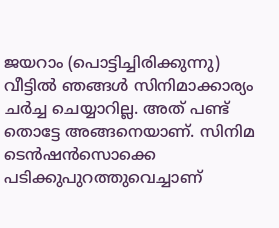ജയറാം (പൊട്ടിച്ചിരിക്കുന്നു) വീട്ടില്‍ ഞങ്ങള്‍ സിനിമാക്കാര്യം ചര്‍ച്ച ചെയ്യാറില്ല. അത് പണ്ട് തൊട്ടേ അങ്ങനെയാണ്. സിനിമ ടെന്‍ഷന്‍സൊക്കെ പടിക്കുപുറത്തുവെച്ചാണ്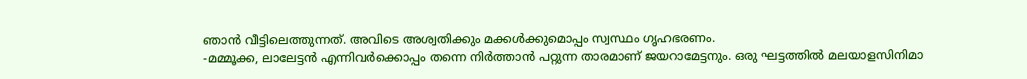ഞാന്‍ വീട്ടിലെത്തുന്നത്. അവിടെ അശ്വതിക്കും മക്കള്‍ക്കുമൊപ്പം സ്വസ്ഥം ഗൃഹഭരണം.
-മമ്മൂക്ക, ലാലേട്ടന്‍ എന്നിവര്‍ക്കൊപ്പം തന്നെ നിര്‍ത്താന്‍ പറ്റുന്ന താരമാണ് ജയറാമേട്ടനും. ഒരു ഘട്ടത്തില്‍ മലയാളസിനിമാ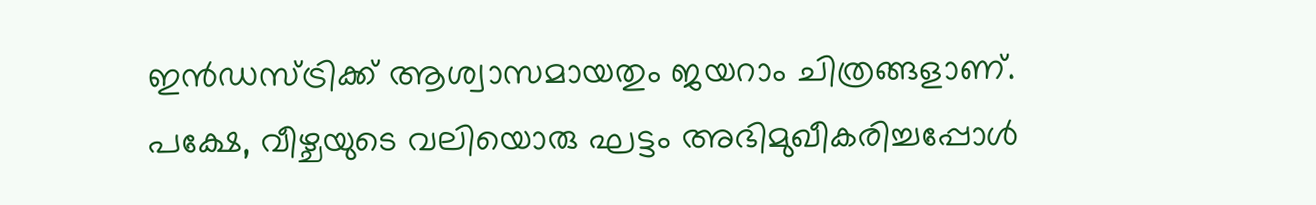ഇന്‍ഡസ്ട്രിക്ക് ആശ്വാസമായതും ജയറാം ചിത്രങ്ങളാണ്. പക്ഷേ, വീഴ്ചയുടെ വലിയൊരു ഘട്ടം അഭിമുഖീകരിച്ചപ്പോള്‍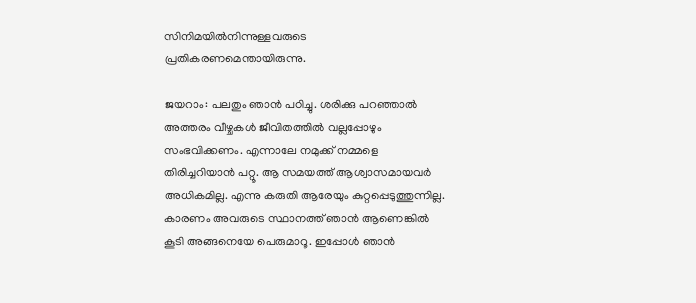സിനിമയില്‍നിന്നുള്ളവരുടെ പ്രതികരണമെന്തായിരുന്നു.

ജയറാം: പലതും ഞാന്‍ പഠിച്ചു. ശരിക്കു പറഞ്ഞാല്‍ അത്തരം വീഴ്ചകള്‍ ജീവിതത്തില്‍ വല്ലപ്പോഴും സംഭവിക്കണം. എന്നാലേ നമുക്ക് നമ്മളെ തിരിച്ചറിയാന്‍ പറ്റൂ. ആ സമയത്ത് ആശ്വാസമായവര്‍ അധികമില്ല. എന്നു കരുതി ആരേയും കുറ്റപ്പെടുത്തുന്നില്ല. കാരണം അവരുടെ സ്ഥാനത്ത് ഞാന്‍ ആണെങ്കില്‍ കൂടി അങ്ങനെയേ പെരുമാറൂ. ഇപ്പോള്‍ ഞാന്‍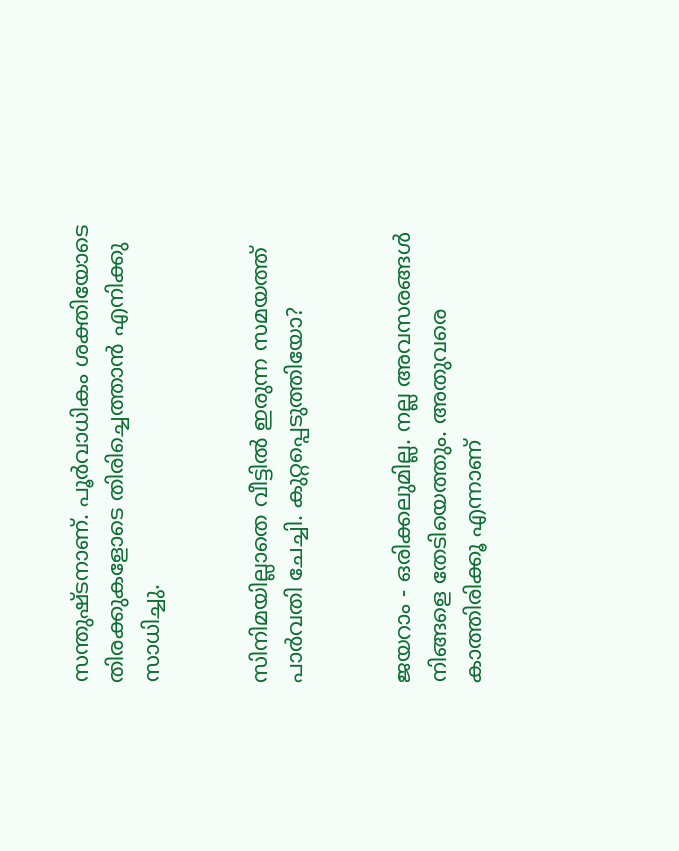സന്തുഷ്ടനാണ്. പൂര്‍വാധികം ശക്തിയോടെ തിരക്കുകളോടെ തിരിച്ചെത്താന്‍ എനിക്കു സാധിച്ചു.


സിനിമയില്ലാതെ വീട്ടില്‍ ഇരുന്ന സമയത്ത് പാര്‍വതി ചേച്ചി. കുറ്റപ്പെടുത്തിയോ?


ജയറാം - ഒരിക്കലുമില്ല. നല്ല അവസരങ്ങള്‍ നിങ്ങളെ തേടിയെത്തും. അതുവരെ കാത്തിരിക്കൂ എന്നാണ്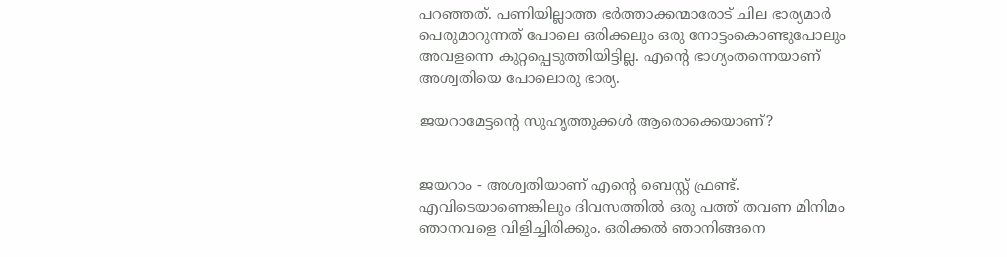പറഞ്ഞത്. പണിയില്ലാത്ത ഭര്‍ത്താക്കന്മാരോട് ചില ഭാര്യമാര്‍ പെരുമാറുന്നത് പോലെ ഒരിക്കലും ഒരു നോട്ടംകൊണ്ടുപോലും അവളന്നെ കുറ്റപ്പെടുത്തിയിട്ടില്ല. എന്റെ ഭാഗ്യംതന്നെയാണ് അശ്വതിയെ പോലൊരു ഭാര്യ.

ജയറാമേട്ടന്റെ സുഹൃത്തുക്കള്‍ ആരൊക്കെയാണ്?


ജയറാം - അശ്വതിയാണ് എന്റെ ബെസ്റ്റ് ഫ്രണ്ട്. എവിടെയാണെങ്കിലും ദിവസത്തില്‍ ഒരു പത്ത് തവണ മിനിമം ഞാനവളെ വിളിച്ചിരിക്കും. ഒരിക്കല്‍ ഞാനിങ്ങനെ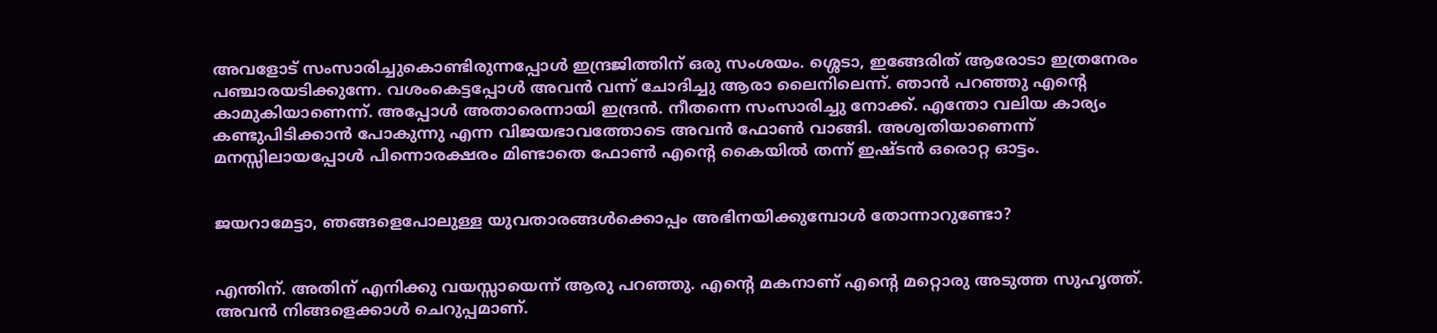അവളോട് സംസാരിച്ചുകൊണ്ടിരുന്നപ്പോള്‍ ഇന്ദ്രജിത്തിന് ഒരു സംശയം. ശ്ശെടാ, ഇങ്ങേരിത് ആരോടാ ഇത്രനേരം പഞ്ചാരയടിക്കുന്നേ. വശംകെട്ടപ്പോള്‍ അവന്‍ വന്ന് ചോദിച്ചു ആരാ ലൈനിലെന്ന്. ഞാന്‍ പറഞ്ഞു എന്റെ കാമുകിയാണെന്ന്. അപ്പോള്‍ അതാരെന്നായി ഇന്ദ്രന്‍. നീതന്നെ സംസാരിച്ചു നോക്ക്. എന്തോ വലിയ കാര്യം കണ്ടുപിടിക്കാന്‍ പോകുന്നു എന്ന വിജയഭാവത്തോടെ അവന്‍ ഫോണ്‍ വാങ്ങി. അശ്വതിയാണെന്ന് മനസ്സിലായപ്പോള്‍ പിന്നൊരക്ഷരം മിണ്ടാതെ ഫോണ്‍ എന്റെ കൈയില്‍ തന്ന് ഇഷ്ടന്‍ ഒരൊറ്റ ഓട്ടം.


ജയറാമേട്ടാ, ഞങ്ങളെപോലുള്ള യുവതാരങ്ങള്‍ക്കൊപ്പം അഭിനയിക്കുമ്പോള്‍ തോന്നാറുണ്ടോ?


എന്തിന്. അതിന് എനിക്കു വയസ്സായെന്ന് ആരു പറഞ്ഞു. എന്റെ മകനാണ് എന്റെ മറ്റൊരു അടുത്ത സുഹൃത്ത്. അവന്‍ നിങ്ങളെക്കാള്‍ ചെറുപ്പമാണ്.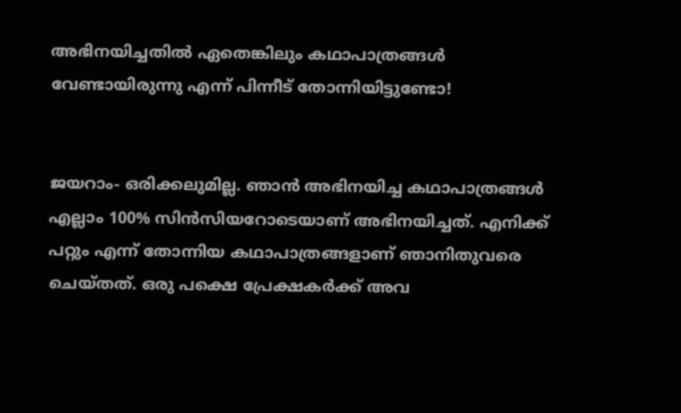അഭിനയിച്ചതില്‍ ഏതെങ്കിലും കഥാപാത്രങ്ങള്‍ വേണ്ടായിരുന്നു എന്ന് പിന്നീട് തോന്നിയിട്ടുണ്ടോ!


ജയറാം- ഒരിക്കലുമില്ല. ഞാന്‍ അഭിനയിച്ച കഥാപാത്രങ്ങള്‍ എല്ലാം 100% സിന്‍സിയറോടെയാണ് അഭിനയിച്ചത്. എനിക്ക് പറ്റും എന്ന് തോന്നിയ കഥാപാത്രങ്ങളാണ് ഞാനിതുവരെ ചെയ്തത്. ഒരു പക്ഷെ പ്രേക്ഷകര്‍ക്ക് അവ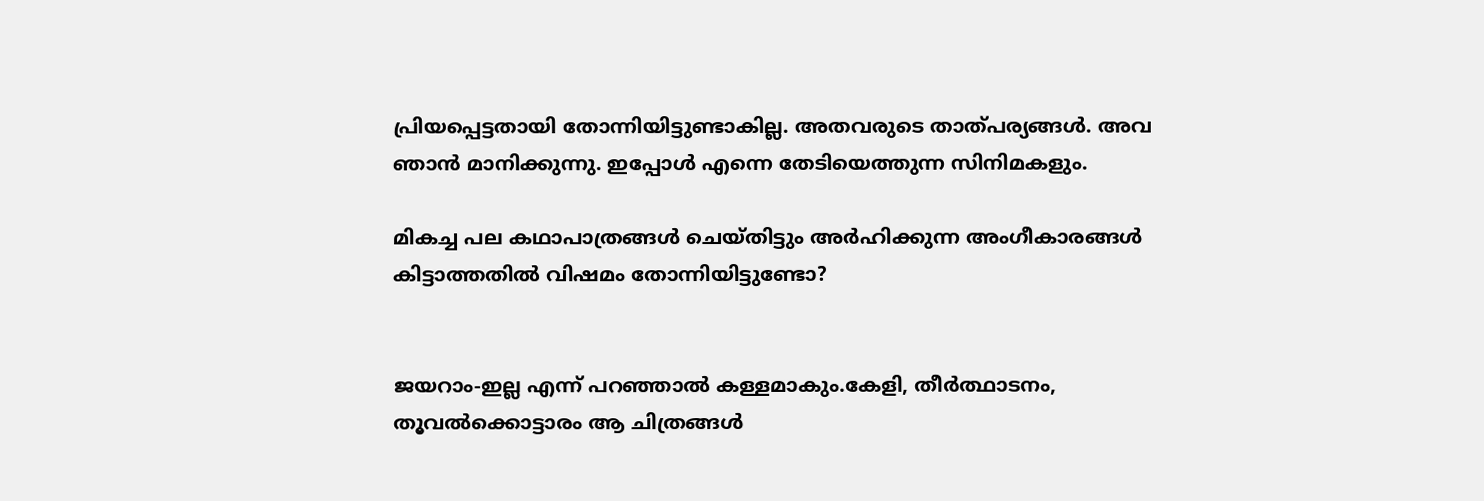പ്രിയപ്പെട്ടതായി തോന്നിയിട്ടുണ്ടാകില്ല. അതവരുടെ താത്പര്യങ്ങള്‍. അവ ഞാന്‍ മാനിക്കുന്നു. ഇപ്പോള്‍ എന്നെ തേടിയെത്തുന്ന സിനിമകളും.

മികച്ച പല കഥാപാത്രങ്ങള്‍ ചെയ്തിട്ടും അര്‍ഹിക്കുന്ന അംഗീകാരങ്ങള്‍ കിട്ടാത്തതില്‍ വിഷമം തോന്നിയിട്ടുണ്ടോ?


ജയറാം-ഇല്ല എന്ന് പറഞ്ഞാല്‍ കള്ളമാകും.കേളി, തീര്‍ത്ഥാടനം, തൂവല്‍ക്കൊട്ടാരം ആ ചിത്രങ്ങള്‍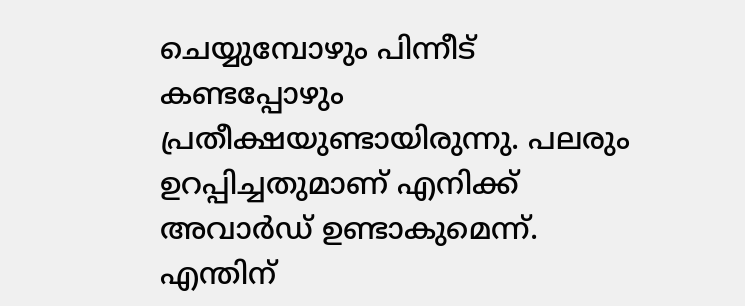ചെയ്യുമ്പോഴും പിന്നീട് കണ്ടപ്പോഴും പ്രതീക്ഷയുണ്ടായിരുന്നു. പലരും ഉറപ്പിച്ചതുമാണ് എനിക്ക് അവാര്‍ഡ് ഉണ്ടാകുമെന്ന്. എന്തിന്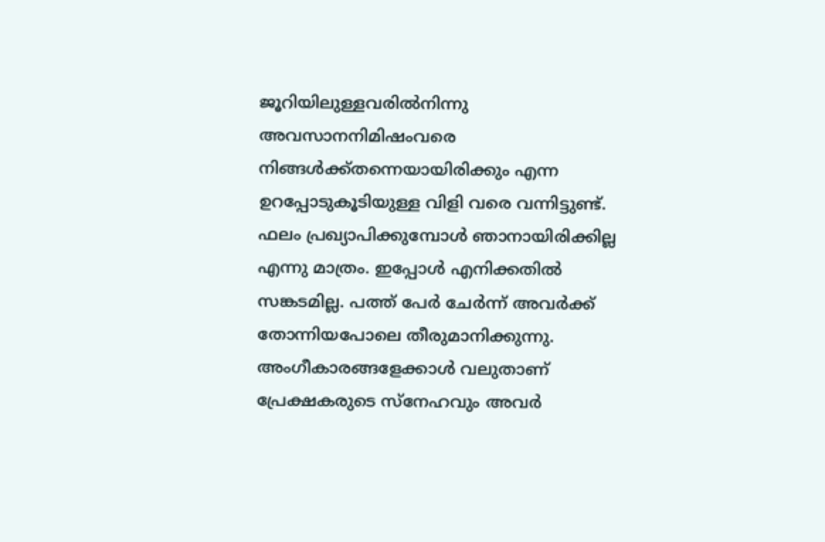ജൂറിയിലുള്ളവരില്‍നിന്നു അവസാനനിമിഷംവരെ നിങ്ങള്‍ക്ക്തന്നെയായിരിക്കും എന്ന ഉറപ്പോടുകൂടിയുള്ള വിളി വരെ വന്നിട്ടുണ്ട്. ഫലം പ്രഖ്യാപിക്കുമ്പോള്‍ ഞാനായിരിക്കില്ല എന്നു മാത്രം. ഇപ്പോള്‍ എനിക്കതില്‍ സങ്കടമില്ല. പത്ത് പേര്‍ ചേര്‍ന്ന് അവര്‍ക്ക് തോന്നിയപോലെ തീരുമാനിക്കുന്നു. അംഗീകാരങ്ങളേക്കാള്‍ വലുതാണ് പ്രേക്ഷകരുടെ സ്‌നേഹവും അവര്‍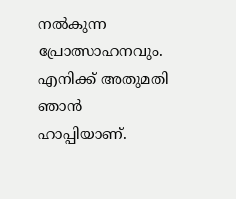നല്‍കുന്ന പ്രോത്സാഹനവും. എനിക്ക് അതുമതി ഞാന്‍ ഹാപ്പിയാണ്.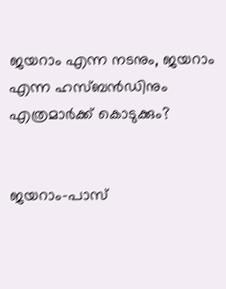ജയറാം എന്ന നടനും, ജയറാം എന്ന ഹസ്ബന്‍ഡിനും എത്രമാര്‍ക്ക് കൊടുക്കും?


ജയറാം-പാസ്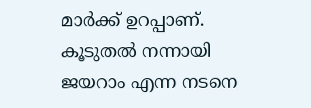മാര്‍ക്ക് ഉറപ്പാണ്. കൂടുതല്‍ നന്നായി ജയറാം എന്ന നടനെ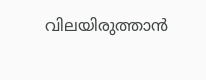വിലയിരുത്താന്‍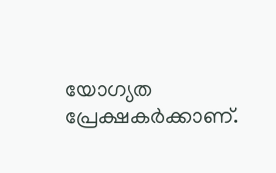യോഗ്യത പ്രേക്ഷകര്‍ക്കാണ്.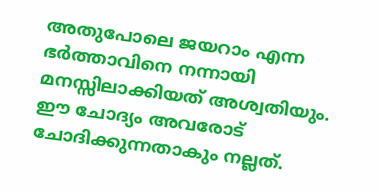അതുപോലെ ജയറാം എന്ന ഭര്‍ത്താവിനെ നന്നായി മനസ്സിലാക്കിയത് അശ്വതിയും. ഈ ചോദ്യം അവരോട് ചോദിക്കുന്നതാകും നല്ലത്.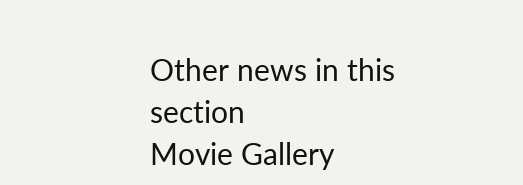Other news in this section
Movie Gallery